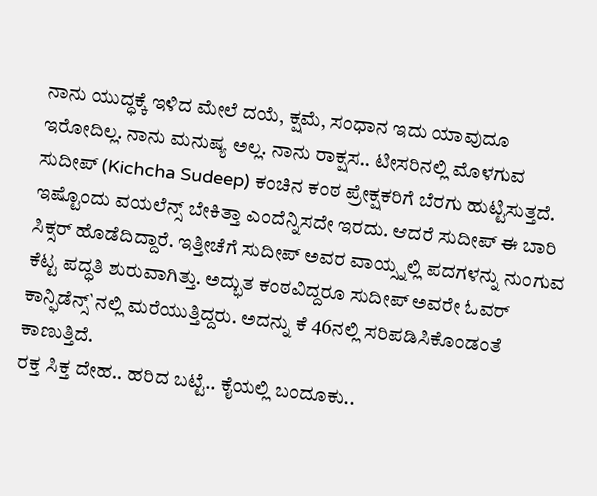ನಾನು ಯುದ್ಧಕ್ಕೆ ಇಳಿದ ಮೇಲೆ ದಯೆ, ಕ್ಷಮೆ, ಸಂಧಾನ ಇದು ಯಾವುದೂ ಇರೋದಿಲ್ಲ. ನಾನು ಮನುಷ್ಯ ಅಲ್ಲ. ನಾನು ರಾಕ್ಷಸ.. ಟೀಸರಿನಲ್ಲಿ ಮೊಳಗುವ ಸುದೀಪ್ (Kichcha Sudeep) ಕಂಚಿನ ಕಂಠ ಪ್ರೇಕ್ಷಕರಿಗೆ ಬೆರಗು ಹುಟ್ಟಿಸುತ್ತದೆ. ಇಷ್ಟೊಂದು ವಯಲೆನ್ಸ್ ಬೇಕಿತ್ತಾ ಎಂದೆನ್ನಿಸದೇ ಇರದು. ಆದರೆ ಸುದೀಪ್ ಈ ಬಾರಿ ಸಿಕ್ಸರ್ ಹೊಡೆದಿದ್ದಾರೆ. ಇತ್ತೀಚೆಗೆ ಸುದೀಪ್ ಅವರ ವಾಯ್ಸ್ನಲ್ಲಿ ಪದಗಳನ್ನು ನುಂಗುವ ಕೆಟ್ಟ ಪದ್ಧತಿ ಶುರುವಾಗಿತ್ತು. ಅದ್ಭುತ ಕಂಠವಿದ್ದರೂ ಸುದೀಪ್ ಅವರೇ ಓವರ್ ಕಾನ್ಫಿಡೆನ್ಸ್`ನಲ್ಲಿ ಮರೆಯುತ್ತಿದ್ದರು. ಅದನ್ನು ಕೆ 46ನಲ್ಲಿ ಸರಿಪಡಿಸಿಕೊಂಡಂತೆ ಕಾಣುತ್ತಿದೆ.
ರಕ್ತ ಸಿಕ್ತ ದೇಹ.. ಹರಿದ ಬಟ್ಟೆ.. ಕೈಯಲ್ಲಿ ಬಂದೂಕು..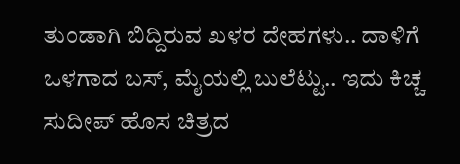ತುಂಡಾಗಿ ಬಿದ್ದಿರುವ ಖಳರ ದೇಹಗಳು.. ದಾಳಿಗೆ ಒಳಗಾದ ಬಸ್, ಮೈಯಲ್ಲಿ ಬುಲೆಟ್ಟು.. ಇದು ಕಿಚ್ಚ ಸುದೀಪ್ ಹೊಸ ಚಿತ್ರದ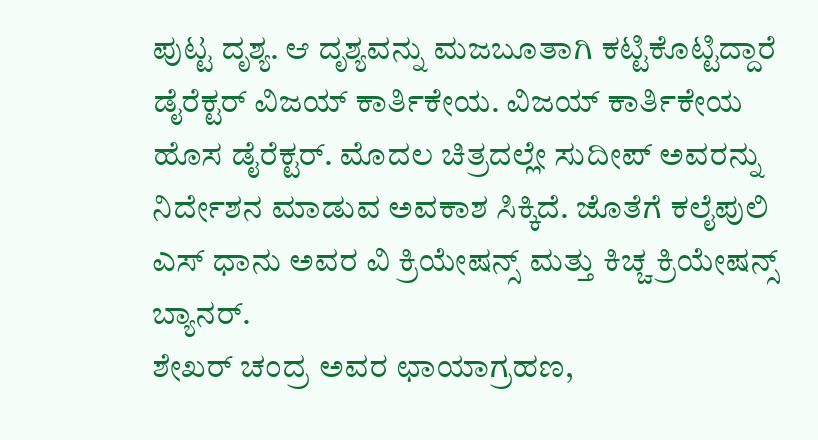ಪುಟ್ಟ ದೃಶ್ಯ. ಆ ದೃಶ್ಯವನ್ನು ಮಜಬೂತಾಗಿ ಕಟ್ಟಿಕೊಟ್ಟಿದ್ದಾರೆ ಡೈರೆಕ್ಟರ್ ವಿಜಯ್ ಕಾರ್ತಿಕೇಯ. ವಿಜಯ್ ಕಾರ್ತಿಕೇಯ ಹೊಸ ಡೈರೆಕ್ಟರ್. ಮೊದಲ ಚಿತ್ರದಲ್ಲೇ ಸುದೀಪ್ ಅವರನ್ನು ನಿರ್ದೇಶನ ಮಾಡುವ ಅವಕಾಶ ಸಿಕ್ಕಿದೆ. ಜೊತೆಗೆ ಕಲೈಪುಲಿ ಎಸ್ ಧಾನು ಅವರ ವಿ ಕ್ರಿಯೇಷನ್ಸ್ ಮತ್ತು ಕಿಚ್ಚ ಕ್ರಿಯೇಷನ್ಸ್ ಬ್ಯಾನರ್.
ಶೇಖರ್ ಚಂದ್ರ ಅವರ ಛಾಯಾಗ್ರಹಣ,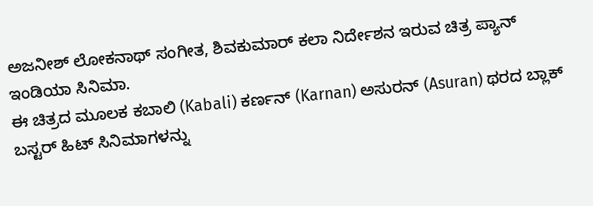ಅಜನೀಶ್ ಲೋಕನಾಥ್ ಸಂಗೀತ, ಶಿವಕುಮಾರ್ ಕಲಾ ನಿರ್ದೇಶನ ಇರುವ ಚಿತ್ರ ಪ್ಯಾನ್ ಇಂಡಿಯಾ ಸಿನಿಮಾ.
ಈ ಚಿತ್ರದ ಮೂಲಕ ಕಬಾಲಿ (Kabali) ಕರ್ಣನ್ (Karnan) ಅಸುರನ್ (Asuran) ಥರದ ಬ್ಲಾಕ್ ಬಸ್ಟರ್ ಹಿಟ್ ಸಿನಿಮಾಗಳನ್ನು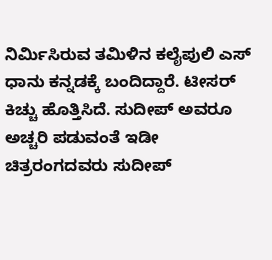ನಿರ್ಮಿಸಿರುವ ತಮಿಳಿನ ಕಲೈಪುಲಿ ಎಸ್ ಧಾನು ಕನ್ನಡಕ್ಕೆ ಬಂದಿದ್ದಾರೆ. ಟೀಸರ್ ಕಿಚ್ಚು ಹೊತ್ತಿಸಿದೆ. ಸುದೀಪ್ ಅವರೂ ಅಚ್ಚರಿ ಪಡುವಂತೆ ಇಡೀ ಚಿತ್ರರಂಗದವರು ಸುದೀಪ್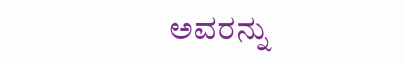ಅವರನ್ನು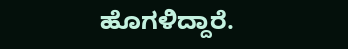ಹೊಗಳಿದ್ದಾರೆ.